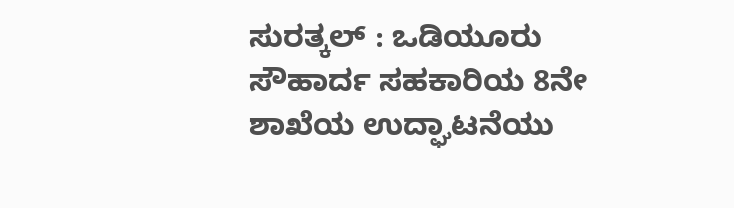ಸುರತ್ಕಲ್ : ಒಡಿಯೂರು ಸೌಹಾರ್ದ ಸಹಕಾರಿಯ 8ನೇ ಶಾಖೆಯ ಉದ್ಘಾಟನೆಯು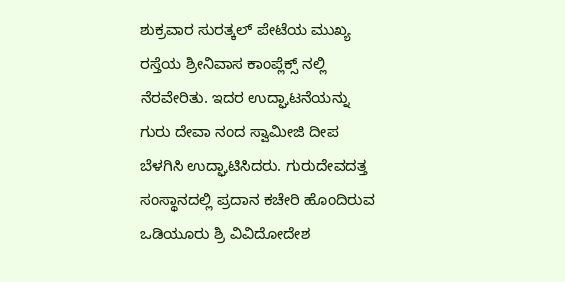ಶುಕ್ರವಾರ ಸುರತ್ಕಲ್ ಪೇಟೆಯ ಮುಖ್ಯ ರಸ್ತೆಯ ಶ್ರೀನಿವಾಸ ಕಾಂಪ್ಲೆಕ್ಸ್ ನಲ್ಲಿ ನೆರವೇರಿತು. ಇದರ ಉದ್ಘಾಟನೆಯನ್ನು ಗುರು ದೇವಾ ನಂದ ಸ್ವಾಮೀಜಿ ದೀಪ ಬೆಳಗಿಸಿ ಉದ್ಘಾಟಿಸಿದರು. ಗುರುದೇವದತ್ತ ಸಂಸ್ಥಾನದಲ್ಲಿ ಪ್ರದಾನ ಕಚೇರಿ ಹೊಂದಿರುವ ಒಡಿಯೂರು ಶ್ರಿ ವಿವಿದೋದೇಶ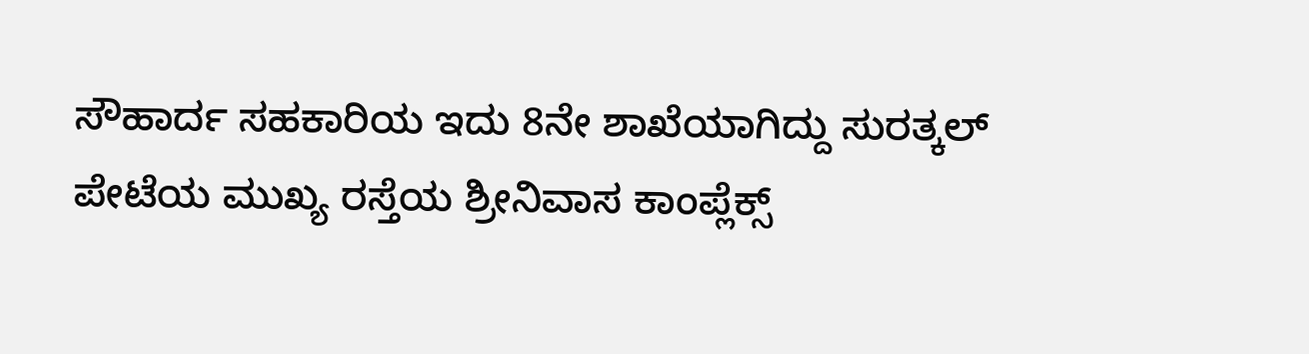ಸೌಹಾರ್ದ ಸಹಕಾರಿಯ ಇದು 8ನೇ ಶಾಖೆಯಾಗಿದ್ದು ಸುರತ್ಕಲ್ ಪೇಟೆಯ ಮುಖ್ಯ ರಸ್ತೆಯ ಶ್ರೀನಿವಾಸ ಕಾಂಪ್ಲೆಕ್ಸ್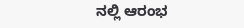ನಲ್ಲಿ ಆರಂಭ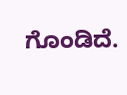ಗೊಂಡಿದೆ.